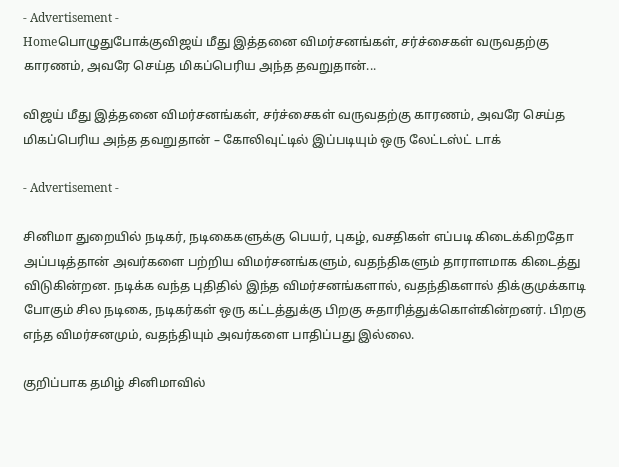- Advertisement -
Homeபொழுதுபோக்குவிஜய் மீது இத்தனை விமர்சனங்கள், சர்ச்சைகள் வருவதற்கு காரணம், அவரே செய்த மிகப்பெரிய அந்த தவறுதான்...

விஜய் மீது இத்தனை விமர்சனங்கள், சர்ச்சைகள் வருவதற்கு காரணம், அவரே செய்த மிகப்பெரிய அந்த தவறுதான் – கோலிவுட்டில் இப்படியும் ஒரு லேட்டஸ்ட் டாக்

- Advertisement -

சினிமா துறையில் நடிகர், நடிகைகளுக்கு பெயர், புகழ், வசதிகள் எப்படி கிடைக்கிறதோ அப்படித்தான் அவர்களை பற்றிய விமர்சனங்களும், வதந்திகளும் தாராளமாக கிடைத்து விடுகின்றன. நடிக்க வந்த புதிதில் இந்த விமர்சனங்களால், வதந்திகளால் திக்குமுக்காடி போகும் சில நடிகை, நடிகர்கள் ஒரு கட்டத்துக்கு பிறகு சுதாரித்துக்கொள்கின்றனர். பிறகு எந்த விமர்சனமும், வதந்தியும் அவர்களை பாதிப்பது இல்லை.

குறிப்பாக தமிழ் சினிமாவில்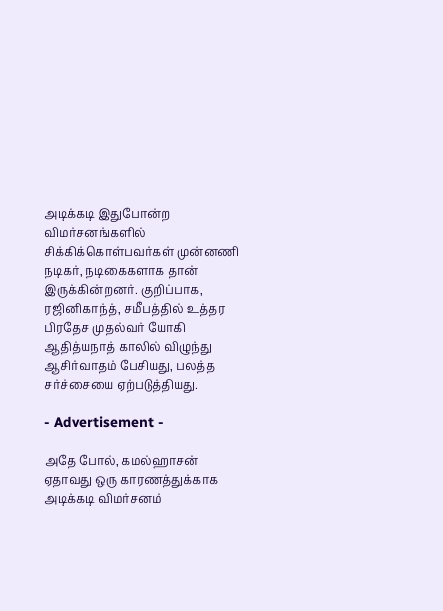அடிக்கடி இதுபோன்ற விமர்சனங்களில் சிக்கிக்கொள்பவர்கள் முன்னணி நடிகர், நடிகைகளாக தான் இருக்கின்றனர். குறிப்பாக, ரஜினிகாந்த், சமீபத்தில் உத்தர பிரதேச முதல்வர் யோகி ஆதித்யநாத் காலில் விழுந்து ஆசிர்வாதம் பேசியது, பலத்த சர்ச்சையை ஏற்படுத்தியது.

- Advertisement -

அதே போல், கமல்ஹாசன் ஏதாவது ஒரு காரணத்துக்காக அடிக்கடி விமர்சனம்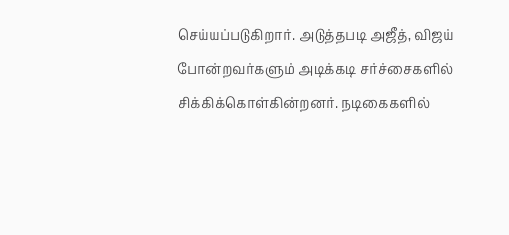செய்யப்படுகிறார். அடுத்தபடி அஜீத், விஜய் போன்றவர்களும் அடிக்கடி சர்ச்சைகளில் சிக்கிக்கொள்கின்றனர். நடிகைகளில்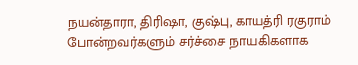நயன்தாரா, திரிஷா, குஷ்பு, காயத்ரி ரகுராம் போன்றவர்களும் சர்ச்சை நாயகிகளாக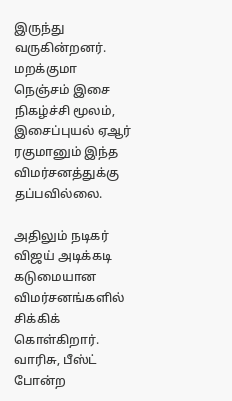இருந்து வருகின்றனர். மறக்குமா நெஞ்சம் இசை நிகழ்ச்சி மூலம், இசைப்புயல் ஏஆர் ரகுமானும் இந்த விமர்சனத்துக்கு தப்பவில்லை.

அதிலும் நடிகர் விஜய் அடிக்கடி கடுமையான விமர்சனங்களில் சிக்கிக் கொள்கிறார். வாரிசு, பீஸ்ட் போன்ற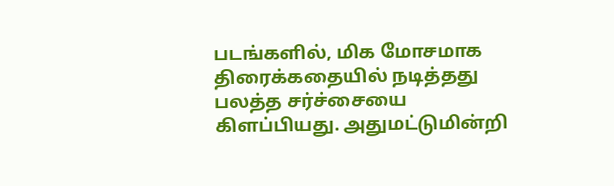படங்களில், மிக மோசமாக திரைக்கதையில் நடித்தது பலத்த சர்ச்சையை கிளப்பியது. அதுமட்டுமின்றி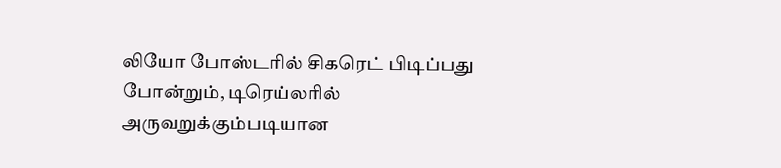லியோ போஸ்டரில் சிகரெட் பிடிப்பது போன்றும், டிரெய்லரில் அருவறுக்கும்படியான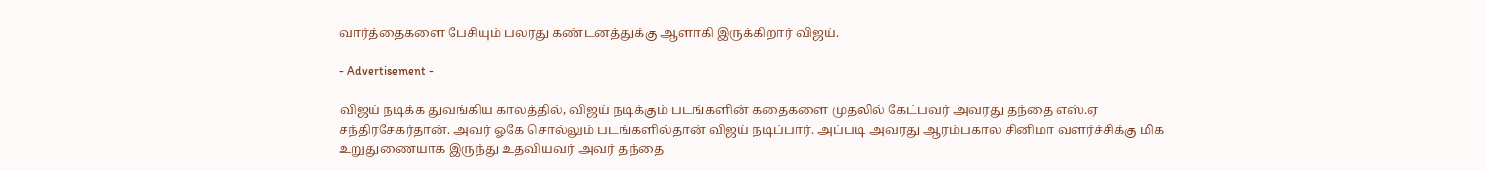வார்த்தைகளை பேசியும் பலரது கண்டனத்துக்கு ஆளாகி இருக்கிறார் விஜய்.

- Advertisement -

விஜய் நடிக்க துவங்கிய காலத்தில், விஜய் நடிக்கும் படங்களின் கதைகளை முதலில் கேட்பவர் அவரது தந்தை எஸ்.ஏ சந்திரசேகர்தான். அவர் ஓகே சொல்லும் படங்களில்தான் விஜய் நடிப்பார். அப்படி அவரது ஆரம்பகால சினிமா வளர்ச்சிக்கு மிக உறுதுணையாக இருந்து உதவியவர் அவர் தந்தை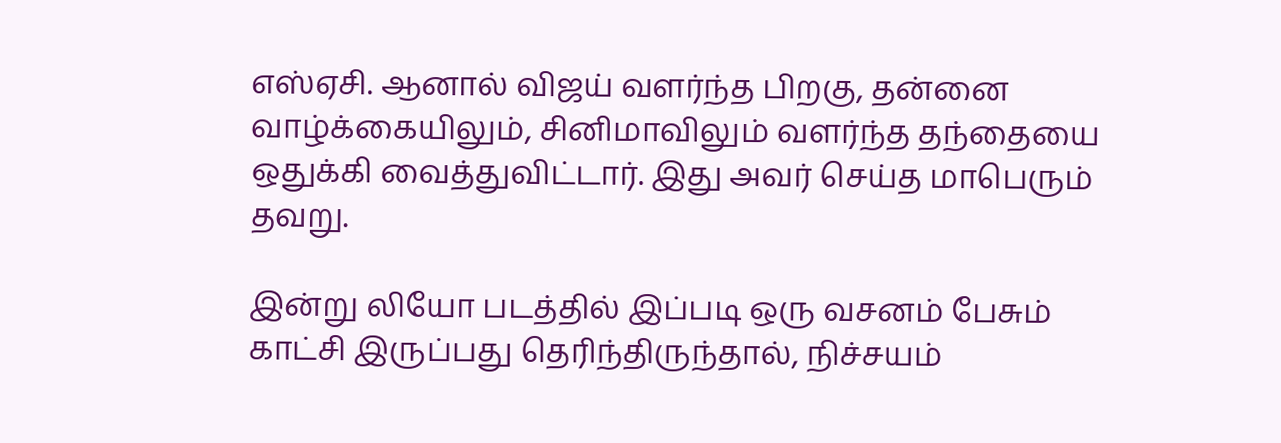எஸ்ஏசி. ஆனால் விஜய் வளர்ந்த பிறகு, தன்னை வாழ்க்கையிலும், சினிமாவிலும் வளர்ந்த தந்தையை ஒதுக்கி வைத்துவிட்டார். இது அவர் செய்த மாபெரும் தவறு.

இன்று லியோ படத்தில் இப்படி ஒரு வசனம் பேசும் காட்சி இருப்பது தெரிந்திருந்தால், நிச்சயம்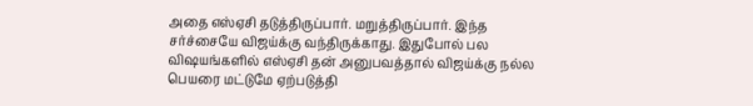அதை எஸ்ஏசி தடுத்திருப்பார். மறுத்திருப்பார். இந்த சர்ச்சையே விஜய்க்கு வந்திருக்காது. இதுபோல் பல விஷயங்களில் எஸ்ஏசி தன் அனுபவத்தால் விஜய்க்கு நல்ல பெயரை மட்டுமே ஏற்படுத்தி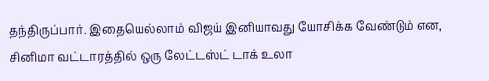தந்திருப்பார். இதையெல்லாம் விஜய் இனியாவது யோசிக்க வேண்டும் என, சினிமா வட்டாரத்தில் ஒரு லேட்டஸ்ட் டாக் உலா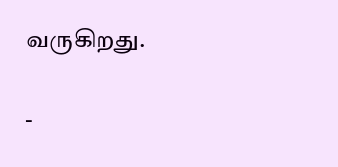வருகிறது.

-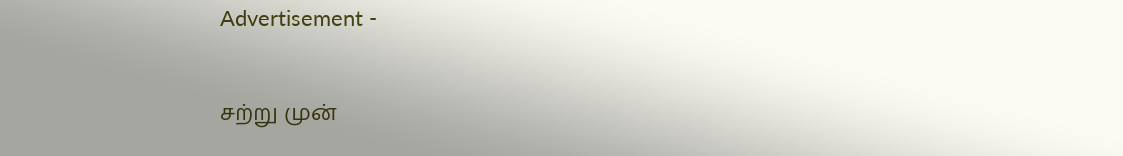Advertisement -

சற்று முன்